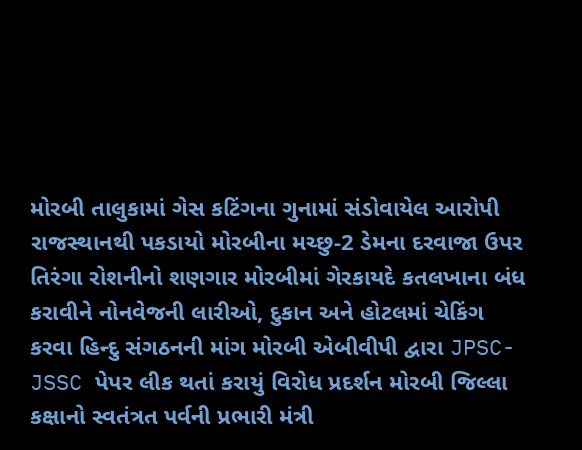મોરબી તાલુકામાં ગેસ કટિંગના ગુનામાં સંડોવાયેલ આરોપી રાજસ્થાનથી પકડાયો મોરબીના મચ્છુ-2 ડેમના દરવાજા ઉપર તિરંગા રોશનીનો શણગાર મોરબીમાં ગેરકાયદે કતલખાના બંધ કરાવીને નોનવેજની લારીઓ, દુકાન અને હોટલમાં ચેકિંગ કરવા હિન્દુ સંગઠનની માંગ મોરબી એબીવીપી દ્વારા JPSC-JSSC પેપર લીક થતાં કરાયું વિરોધ પ્રદર્શન મોરબી જિલ્લા કક્ષાનો સ્વતંત્રત પર્વની પ્રભારી મંત્રી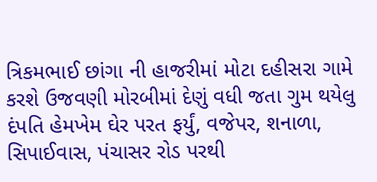ત્રિકમભાઈ છાંગા ની હાજરીમાં મોટા દહીસરા ગામે કરશે ઉજવણી મોરબીમાં દેણું વધી જતા ગુમ થયેલુ દંપતિ હેમખેમ ઘેર પરત ફર્યું, વજેપર, શનાળા, સિપાઈવાસ, પંચાસર રોડ પરથી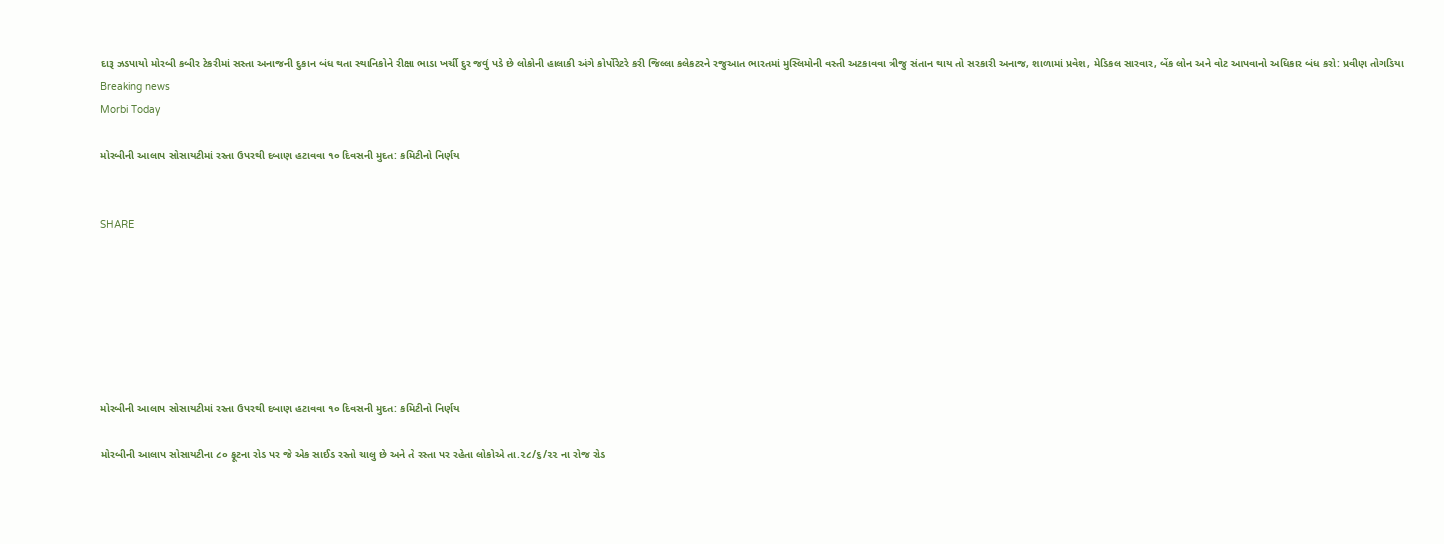દારૂ ઝડપાયો મોરબી કબીર ટેકરીમાં સસ્તા અનાજની દુકાન બંધ થતા સ્થાનિકોને રીક્ષા ભાડા ખર્ચી દુર જવું પડે છે લોકોની હાલાકી અંગે કોર્પોરેટરે કરી જિલ્લા કલેકટરને રજુઆત ભારતમાં મુસ્લિમોની વસ્તી અટકાવવા ત્રીજુ સંતાન થાય તો સરકારી અનાજ, શાળામાં પ્રવેશ, મેડિકલ સારવાર, બેંક લોન અને વોટ આપવાનો અધિકાર બંધ કરો: પ્રવીણ તોગડિયા
Breaking news
Morbi Today

મોરબીની આલાપ સોસાયટીમાં રસ્તા ઉપરથી દબાણ હટાવવા ૧૦ દિવસની મુદત: કમિટીનો નિર્ણય


SHARE







મોરબીની આલાપ સોસાયટીમાં રસ્તા ઉપરથી દબાણ હટાવવા ૧૦ દિવસની મુદત: કમિટીનો નિર્ણય

મોરબીની આલાપ સોસાયટીના ૮૦ ફૂટના રોડ પર જે એક સાઈડ રસ્તો ચાલુ છે અને તે રસ્તા પર રહેતા લોકોએ તા.૨૮/૬/૨૨ ના રોજ રોડ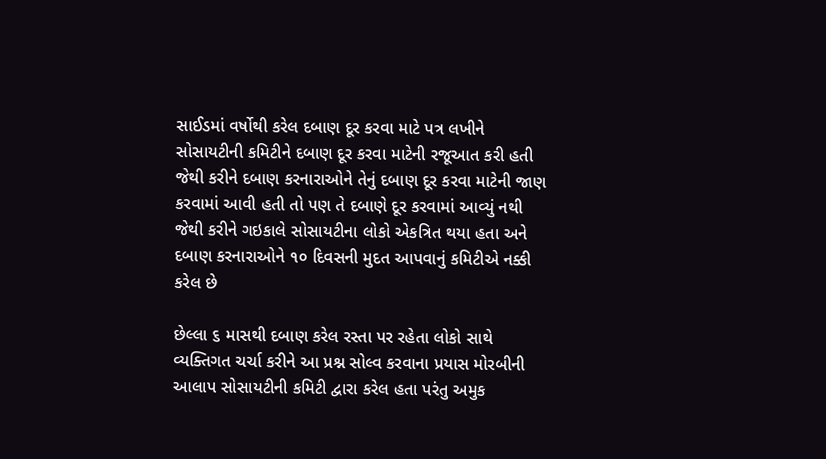સાઈડમાં વર્ષોથી કરેલ દબાણ દૂર કરવા માટે પત્ર લખીને સોસાયટીની કમિટીને દબાણ દૂર કરવા માટેની રજૂઆત કરી હતી જેથી કરીને દબાણ કરનારાઓને તેનું દબાણ દૂર કરવા માટેની જાણ કરવામાં આવી હતી તો પણ તે દબાણે દૂર કરવામાં આવ્યું નથી જેથી કરીને ગઇકાલે સોસાયટીના લોકો એકત્રિત થયા હતા અને દબાણ કરનારાઓને ૧૦ દિવસની મુદત આપવાનું કમિટીએ નક્કી કરેલ છે

છેલ્લા ૬ માસથી દબાણ કરેલ રસ્તા પર રહેતા લોકો સાથે વ્યક્તિગત ચર્ચા કરીને આ પ્રશ્ન સોલ્વ કરવાના પ્રયાસ મોરબીની આલાપ સોસાયટીની કમિટી દ્વારા કરેલ હતા પરંતુ અમુક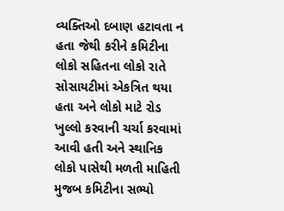વ્યક્તિઓ દબાણ હટાવતા ન હતા જેથી કરીને કમિટીના લોકો સહિતના લોકો રાતે સોસાયટીમાં એકત્રિત થયા હતા અને લોકો માટે રોડ ખુલ્લો કરવાની ચર્ચા કરવામાં આવી હતી અને સ્થાનિક લોકો પાસેથી મળતી માહિતી મુજબ કમિટીના સભ્યો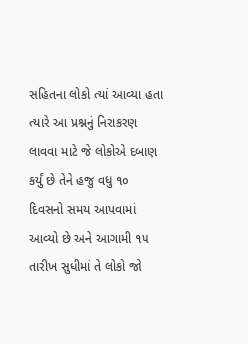સહિતના લોકો ત્યાં આવ્યા હતા ત્યારે આ પ્રશ્નનું નિરાકરણ લાવવા માટે જે લોકોએ દબાણ કર્યું છે તેને હજુ વધુ ૧૦ દિવસનો સમય આપવામાં આવ્યો છે અને આગામી ૧૫ તારીખ સુધીમાં તે લોકો જો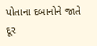પોતાના દબાનોને જાતે દૂર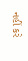નહીં કરે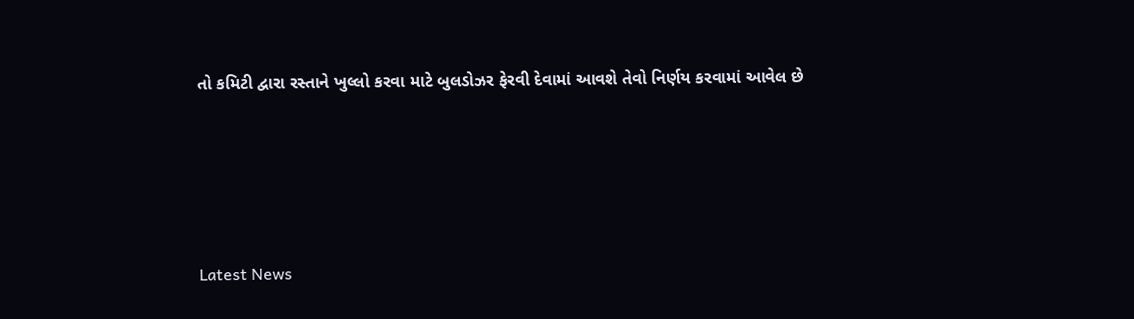તો કમિટી દ્વારા રસ્તાને ખુલ્લો કરવા માટે બુલડોઝર ફેરવી દેવામાં આવશે તેવો નિર્ણય કરવામાં આવેલ છે






Latest News